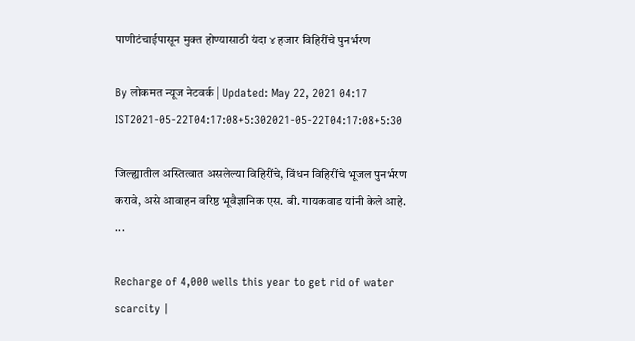पाणीटंचाईपासून मुक्त होण्यासाठी यंदा ४ हजार विहिरींचे पुनर्भरण

By लोकमत न्यूज नेटवर्क | Updated: May 22, 2021 04:17 IST2021-05-22T04:17:08+5:302021-05-22T04:17:08+5:30

जिल्ह्यातील अस्तित्वात असलेल्या विहिरींचे, विंधन विहिरींचे भूजल पुनर्भरण करावे, असे आवाहन वरिष्ठ भूवैज्ञानिक एस. बी. गायकवाड यांनी केले आहे. ...

Recharge of 4,000 wells this year to get rid of water scarcity |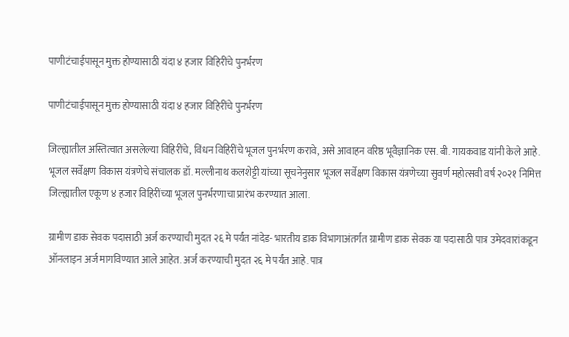पाणीटंचाईपासून मुक्त होण्यासाठी यंदा ४ हजार विहिरींचे पुनर्भरण

पाणीटंचाईपासून मुक्त होण्यासाठी यंदा ४ हजार विहिरींचे पुनर्भरण

जिल्ह्यातील अस्तित्वात असलेल्या विहिरींचे, विंधन विहिरींचे भूजल पुनर्भरण करावे, असे आवाहन वरिष्ठ भूवैज्ञानिक एस. बी. गायकवाड यांनी केले आहे. भूजल सर्वेक्षण विकास यंत्रणेचे संचालक डॉ. मल्लीनाथ कलशेट्टी यांच्या सूचनेनुसार भूजल सर्वेक्षण विकास यंत्रणेच्या सुवर्ण महोत्सवी वर्ष २०२१ निमित्त जिल्ह्यातील एकूण ४ हजार विहिरींच्या भूजल पुनर्भरणाचा प्रारंभ करण्यात आला.

ग्रामीण डाक सेवक पदासाठी अर्ज करण्याची मुदत २६ मे पर्यंत नांदेड- भारतीय डाक विभागाअंतर्गत ग्रामीण डाक सेवक या पदासाठी पात्र उमेदवारांकडून ऑनलाइन अर्ज मागविण्यात आले आहेत. अर्ज करण्याची मुदत २६ मे पर्यंत आहे. पात्र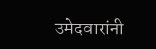उमेदवारांनी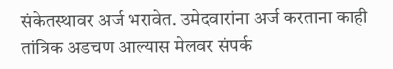संकेतस्थावर अर्ज भरावेत. उमेदवारांना अर्ज करताना काही तांत्रिक अडचण आल्यास मेलवर संपर्क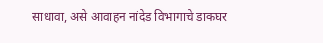साधावा, असे आवाहन नांदेड विभागाचे डाकघर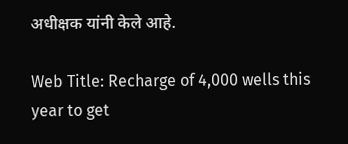अधीक्षक यांनी केले आहे.

Web Title: Recharge of 4,000 wells this year to get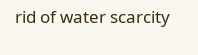rid of water scarcity